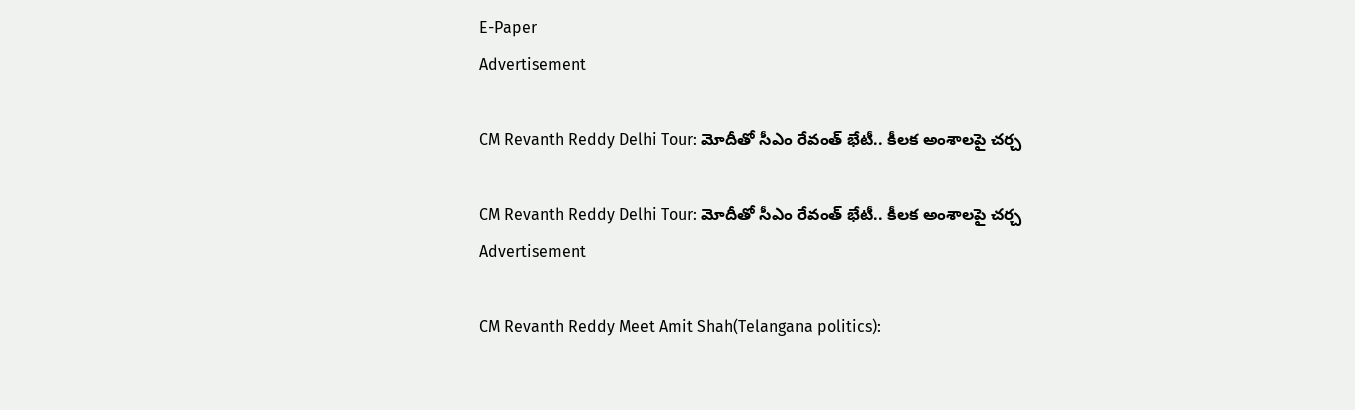E-Paper
Advertisement

CM Revanth Reddy Delhi Tour: మోదీతో సీఎం రేవంత్ భేటీ.. కీలక అంశాలపై చర్చ

CM Revanth Reddy Delhi Tour: మోదీతో సీఎం రేవంత్ భేటీ.. కీలక అంశాలపై చర్చ
Advertisement

CM Revanth Reddy Meet Amit Shah(Telangana politics):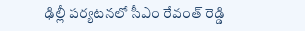ఢిల్లీ పర్యటనలో సీఎం రేవంత్ రెడ్డి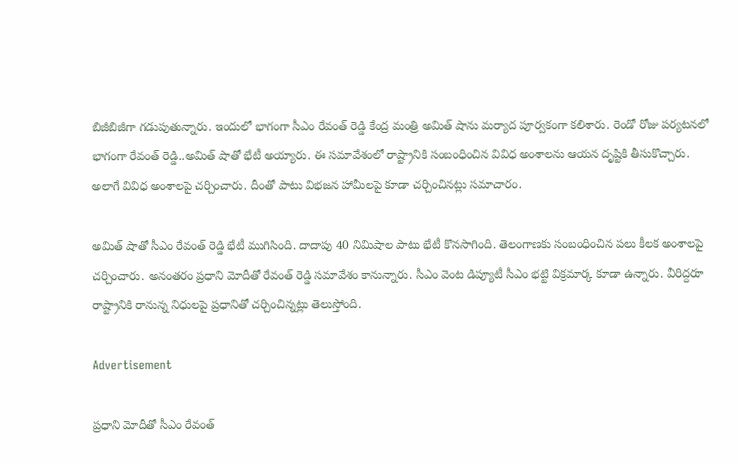బిజీబిజీగా గడుపుతున్నారు. ఇందులో భాగంగా సీఎం రేవంత్ రెడ్డి కేంద్ర మంత్రి అమిత్ షాను మర్యాద పూర్వకంగా కలిశారు. రెండో రోజు పర్యటనలో భాగంగా రేవంత్ రెడ్డి..అమిత్ షాతో భేటీ అయ్యారు. ఈ సమావేశంలో రాష్ట్రానికి సంబంధించిన వివిధ అంశాలను ఆయన దృష్టికి తీసుకొచ్చారు. అలాగే వివిధ అంశాలపై చర్చించారు. దీంతో పాటు విభజన హామీలపై కూడా చర్చించినట్లు సమాచారం.

అమిత్ షాతో సీఎం రేవంత్ రెడ్డి భేటీ ముగిసింది. దాదాపు 40 నిమిషాల పాటు భేటీ కొనసాగింది. తెలంగాణకు సంబంధించిన పలు కీలక అంశాలపై చర్చించారు. అనంతరం ప్రధాని మోదీతో రేవంత్ రెడ్డి సమావేశం కానున్నారు. సీఎం వెంట డిప్యూటీ సీఎం భట్టి విక్రమార్క కూడా ఉన్నారు. వీరిద్దరూ రాష్ట్రానికి రానున్న నిధులపై ప్రధానితో చర్చించిన్నట్లు తెలుస్తోంది.

Advertisement

ప్రధాని మోదీతో సీఎం రేవంత్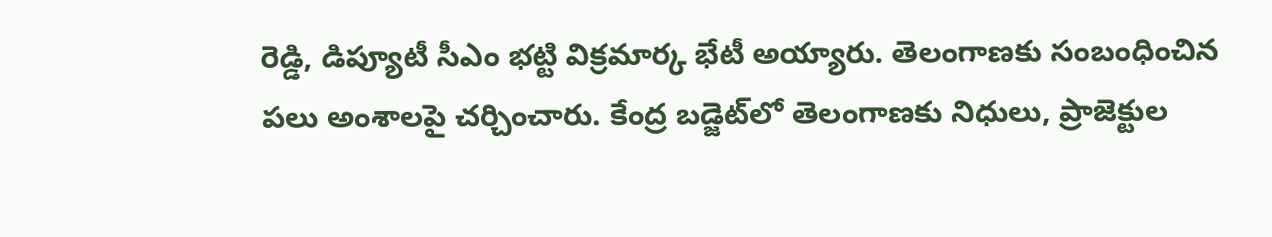రెడ్డి, డిప్యూటీ సీఎం భట్టి విక్రమార్క భేటీ అయ్యారు. తెలంగాణకు సంబంధించిన పలు అంశాలపై చర్చించారు. కేంద్ర బడ్జెట్‌లో తెలంగాణకు నిధులు, ప్రాజెక్టుల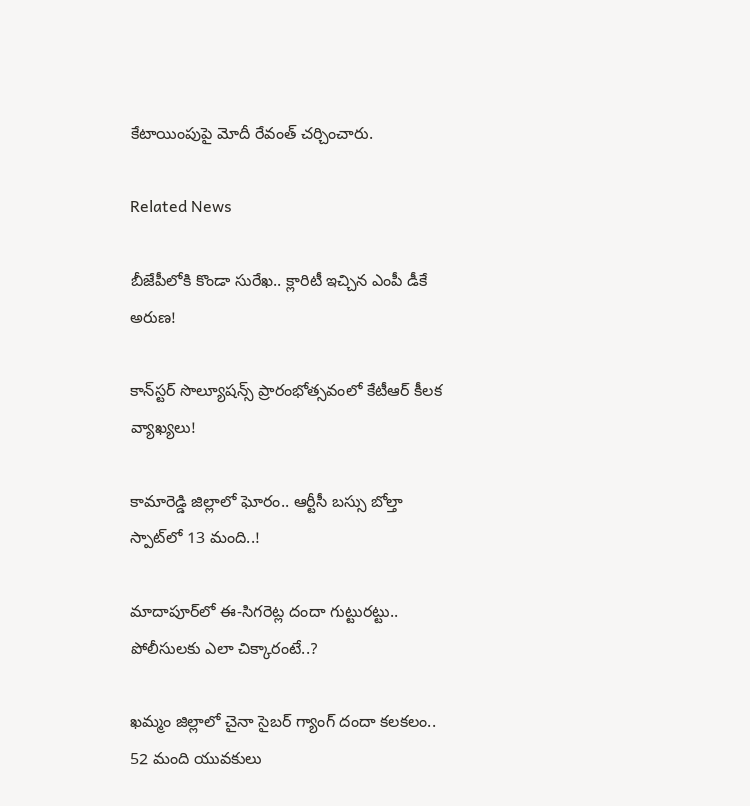కేటాయింపుపై మోదీ రేవంత్ చర్చించారు.

Related News

బీజేపీలోకి కొండా సురేఖ.. క్లారిటీ ఇచ్చిన ఎంపీ డీకే అరుణ!

కాన్‌స్టర్ సొల్యూషన్స్ ప్రారంభోత్సవంలో కేటీఆర్ కీలక వ్యాఖ్యలు!

కామారెడ్డి జిల్లాలో ఘోరం.. ఆర్టీసీ బస్సు బోల్తా స్పాట్‌లో 13 మంది..!

మాదాపూర్‌లో ఈ-సిగరెట్ల దందా గుట్టురట్టు.. పోలీసులకు ఎలా చిక్కారంటే..?

ఖమ్మం జిల్లాలో చైనా సైబర్ గ్యాంగ్ దందా కలకలం.. 52 మంది యువకులు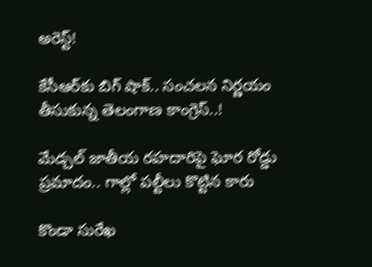అరెస్ట్!

కేసీఆర్‌కు బిగ్ షాక్.. సంచలన నిర్ణయం తీసుకున్న తెలంగాణ కాంగ్రెస్..!

మేడ్చల్ జాతీయ రహదారిపై ఘోర రోడ్డు ప్రమాదం.. గాల్లో పల్టీలు కొట్టిన కారు

కొండా సురేఖ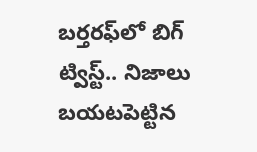బర్తరఫ్‌లో బిగ్ ట్విస్ట్.. నిజాలు బయటపెట్టిన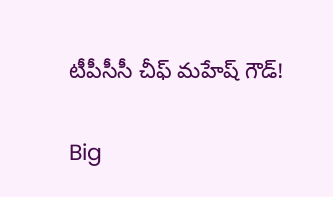టీపీసీసీ చీఫ్ మహేష్ గౌడ్!

Big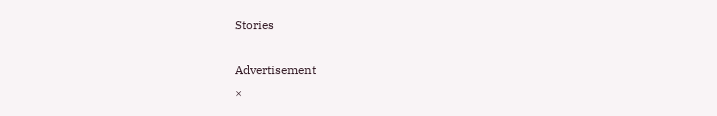Stories

Advertisement
×